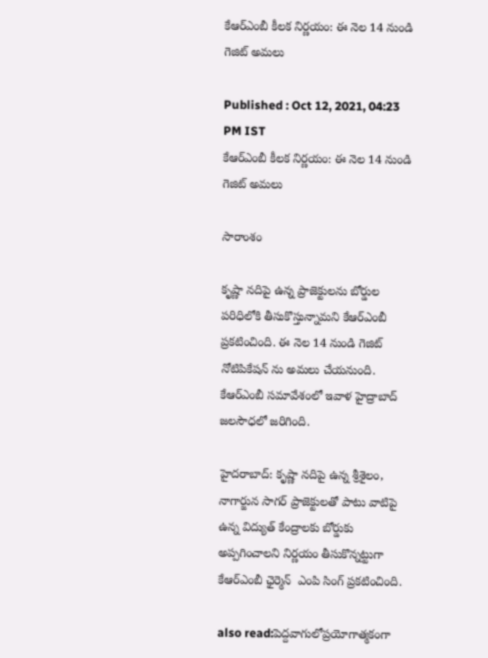కేఆర్ఎంబీ కీలక నిర్ణయం: ఈ నెల 14 నుండి గెజిట్ అమలు

Published : Oct 12, 2021, 04:23 PM IST
కేఆర్ఎంబీ కీలక నిర్ణయం: ఈ నెల 14 నుండి గెజిట్ అమలు

సారాంశం

కృష్ణా నదిపై ఉన్న ప్రాజెక్టులను బోర్డుల పరిధిలోకి తీసుకొస్తున్నామని కేఆర్ఎంబీ ప్రకటించింది. ఈ నెల 14 నుండి గెజిట్ నోటిపికేషన్ ను అమలు చేయనుంది. కేఆర్ఎంబీ సమావేశంలో ఇవాళ హైద్రాబాద్ జలసౌధలో జరిగింది.

హైదరాబాద్: కృష్ణా నదిపై ఉన్న శ్రీశైలం, నాగార్జున సాగర్ ప్రాజెక్టులతో పాటు వాటిపై ఉన్న విద్యుత్ కేంద్రాలకు బోర్డుకు అప్పగించాలని నిర్ణయం తీసుకొన్నట్టుగా కేఆర్ఎంబీ ఛైర్మెన్  ఎంపి సింగ్ ప్రకటించింది.

also read:పెద్దవాగులోప్రయోగాత్మకంగా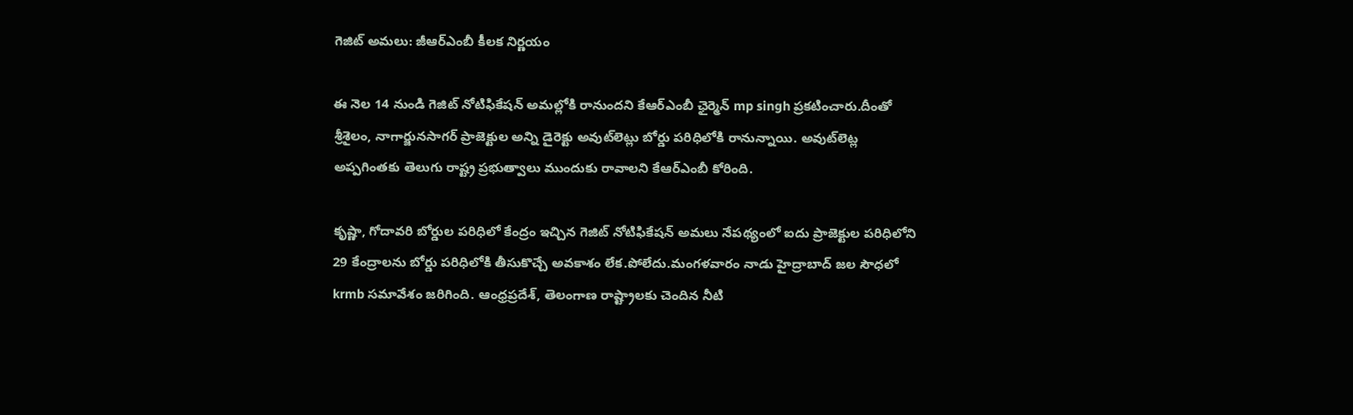గెజిట్ అమలు: జీఆర్ఎంబీ కీలక నిర్ణయం

ఈ నెల 14 నుండి గెజిట్ నోటిఫికేషన్ అమల్లోకి రానుందని కేఆర్ఎంబీ ఛైర్మెన్ mp singh ప్రకటించారు.దీంతో శ్రీశైలం, నాగార్జునసాగర్ ప్రాజెక్టుల అన్ని డైరెక్టు అవుట్‌లెట్లు బోర్డు పరిధిలోకి రానున్నాయి. అవుట్‌లెట్ల అప్పగింతకు తెలుగు రాష్ట్ర ప్రభుత్వాలు ముందుకు రావాలని కేఆర్ఎంబీ కోరింది.

కృష్ణా, గోదావరి బోర్డుల పరిధిలో కేంద్రం ఇచ్చిన గెజిట్ నోటిఫికేషన్ అమలు నేపథ్యంలో ఐదు ప్రాజెక్టుల పరిధిలోని 29 కేంద్రాలను బోర్డు పరిధిలోకి తీసుకొచ్చే అవకాశం లేక.పోలేదు.మంగళవారం నాడు హైద్రాబాద్ జల సౌధలో  krmb సమావేశం జరిగింది. ఆంధ్రప్రదేశ్, తెలంగాణ రాష్ట్రాలకు చెందిన నీటి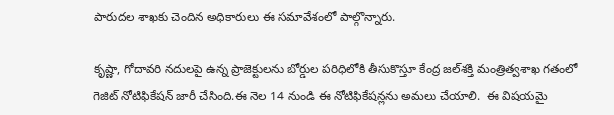పారుదల శాఖకు చెందిన అధికారులు ఈ సమావేశంలో పాల్గొన్నారు.

కృష్ణా, గోదావరి నదులపై ఉన్న ప్రాజెక్టులను బోర్డుల పరిధిలోకి తీసుకొస్తూ కేంద్ర జల్‌శక్తి మంత్రిత్వశాఖ గతంలో గెజిట్ నోటిఫికేషన్ జారీ చేసింది.ఈ నెల 14 నుండి ఈ నోటిఫికేషన్లను అమలు చేయాలి.  ఈ విషయమై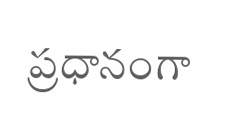ప్రధానంగా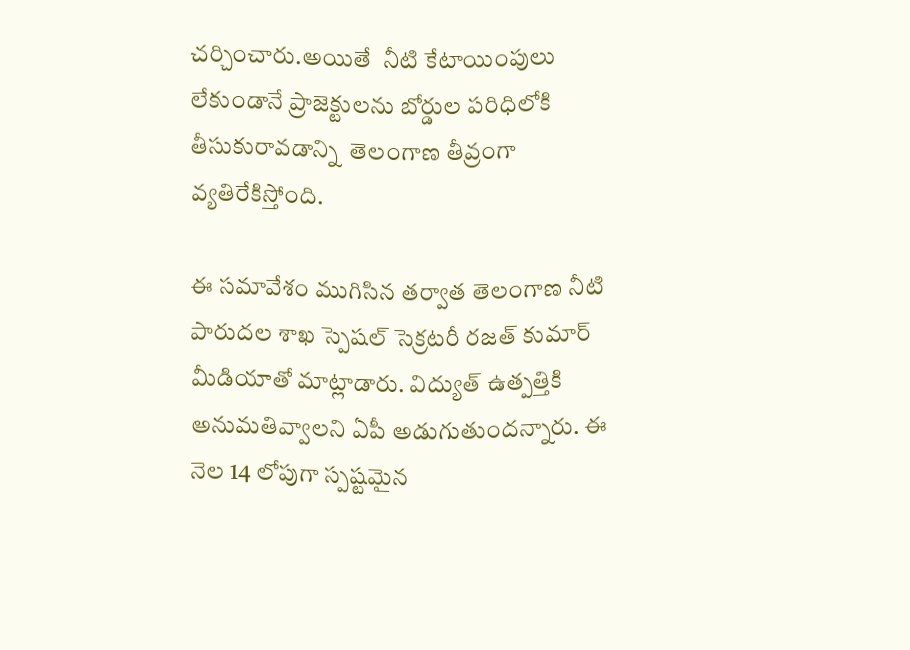చర్చించారు.అయితే  నీటి కేటాయింపులు లేకుండానే ప్రాజెక్టులను బోర్డుల పరిధిలోకి తీసుకురావడాన్ని  తెలంగాణ తీవ్రంగా వ్యతిరేకిస్తోంది.

ఈ సమావేశం ముగిసిన తర్వాత తెలంగాణ నీటి పారుదల శాఖ స్పెషల్ సెక్రటరీ రజత్ కుమార్ మీడియాతో మాట్లాడారు. విద్యుత్ ఉత్పత్తికి అనుమతివ్వాలని ఏపీ అడుగుతుందన్నారు. ఈ నెల 14 లోపుగా స్పష్టమైన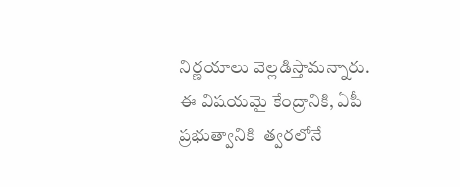నిర్ణయాలు వెల్లడిస్తామన్నారు. ఈ విషయమై కేంద్రానికి, ఏపీ ప్రభుత్వానికి  త్వరలోనే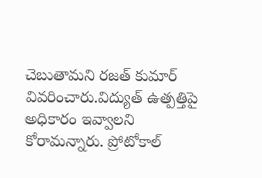చెబుతామని రజత్ కుమార్ వివరించారు.విద్యుత్ ఉత్పత్తిపై అధికారం ఇవ్వాలని కోరామన్నారు. ప్రోటోకాల్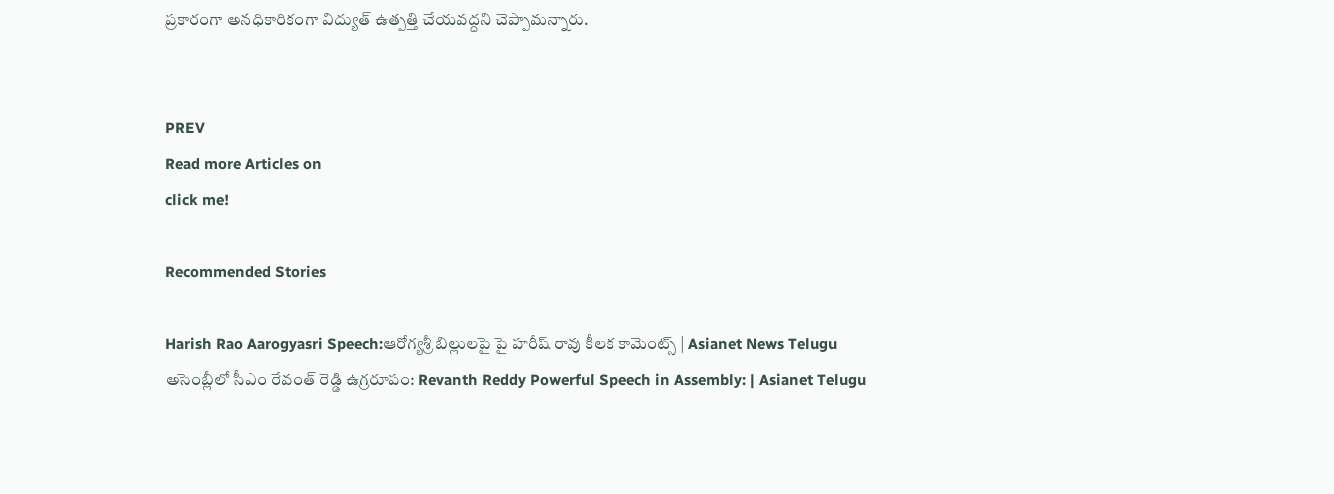ప్రకారంగా అనధికారికంగా విద్యుత్ ఉత్పత్తి చేయవద్దని చెప్పామన్నారు.


PREV
Read more Articles on
click me!

Recommended Stories

Harish Rao Aarogyasri Speech:ఆరోగ్యశ్రీ బిల్లులపై పై హరీష్ రావు కీలక కామెంట్స్ | Asianet News Telugu
అసెంబ్లీలో సీఎం రేవంత్ రెడ్డి ఉగ్రరూపం: Revanth Reddy Powerful Speech in Assembly: | Asianet Telugu